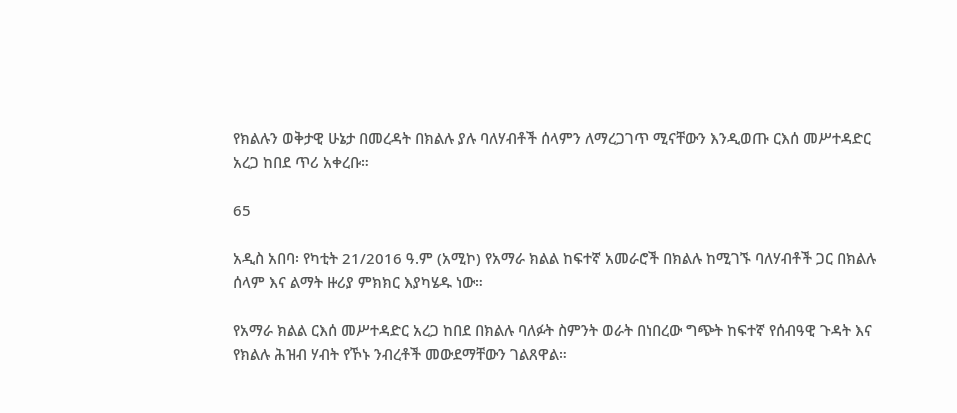የክልሉን ወቅታዊ ሁኔታ በመረዳት በክልሉ ያሉ ባለሃብቶች ሰላምን ለማረጋገጥ ሚናቸውን እንዲወጡ ርእሰ መሥተዳድር አረጋ ከበደ ጥሪ አቀረቡ።

65

አዲስ አበባ፡ የካቲት 21/2016 ዓ.ም (አሚኮ) የአማራ ክልል ከፍተኛ አመራሮች በክልሉ ከሚገኙ ባለሃብቶች ጋር በክልሉ ሰላም እና ልማት ዙሪያ ምክክር እያካሄዱ ነው።

የአማራ ክልል ርእሰ መሥተዳድር አረጋ ከበደ በክልሉ ባለፉት ስምንት ወራት በነበረው ግጭት ከፍተኛ የሰብዓዊ ጉዳት እና የክልሉ ሕዝብ ሃብት የኾኑ ንብረቶች መውደማቸውን ገልጸዋል።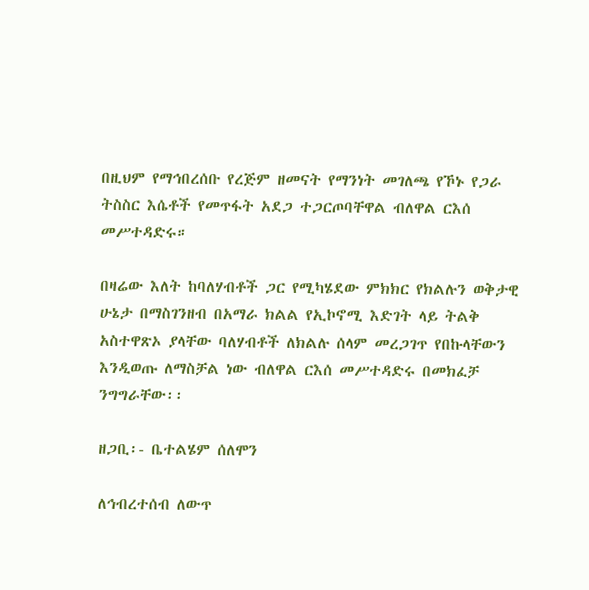በዚህም የማኅበረሰቡ የረጅም ዘመናት የማንነት መገለጫ የኾኑ የጋራ ትስስር እሴቶች የመጥፋት አደጋ ተጋርጦባቸዋል ብለዋል ርእሰ መሥተዳድሩ።

በዛሬው እለት ከባለሃብቶች ጋር የሚካሄደው ምክክር የክልሉን ወቅታዊ ሁኔታ በማስገንዘብ በአማራ ክልል የኢኮኖሚ እድገት ላይ ትልቅ አስተዋጽኦ ያላቸው ባለሃብቶች ለክልሉ ሰላም መረጋገጥ የበኩላቸውን እንዲወጡ ለማስቻል ነው ብለዋል ርእሰ መሥተዳድሩ በመክፈቻ ንግግራቸው፡፡

ዘጋቢ፡- ቤተልሄም ሰለሞን

ለኅብረተሰብ ለውጥ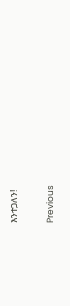እንተጋለን!

Previous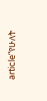article“የሁለት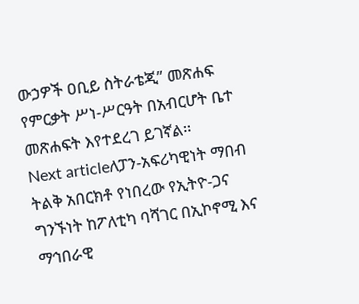ውኃዎች ዐቢይ ስትራቴጂ” መጽሐፍ የምርቃት ሥነ-ሥርዓት በአብርሆት ቤተ መጽሐፍት እየተደረገ ይገኛል፡፡
Next articleለፓን-አፍሪካዊነት ማበብ ትልቅ አበርክቶ የነበረው የኢትዮ-ጋና ግንኙነት ከፖለቲካ ባሻገር በኢኮኖሚ እና ማኅበራዊ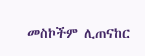መስኮችም ሊጠናከር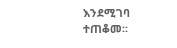እንደሚገባ ተጠቆመ፡፡